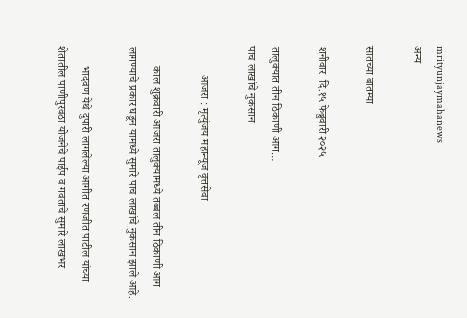mrityunjaymahanews
अन्य

सातच्या बातम्या

शनीवार  दि.१५ फेब्रुवारी २०२५

तालुक्यात तीन ठिकाणी आग…
पाच लाखांचे नुकसान

          आजरा : मृत्युंजय महान्यूज वृत्तसेवा

       काल शुक्रवारी आजरा तालुक्यामध्ये तब्बल तीन ठिकाणी आग लागण्याचे प्रकार घडून यामध्ये सुमारे पाच लाखांचे नुकसान झाले आहे.

       भादवण येथे दुपारी लागलेल्या आगीत रणजीत पाटील यांच्या शेतातील पाणीपुरवठा योजनेचे पाईप व गवताचे सुमारे लाखभर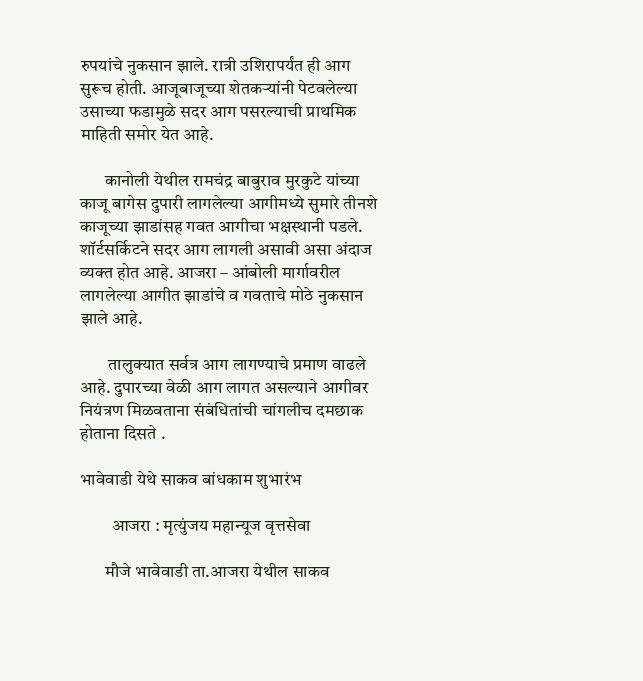रुपयांचे नुकसान झाले. रात्री उशिरापर्यंत ही आग सुरूच होती. आजूबाजूच्या शेतकऱ्यांनी पेटवलेल्या उसाच्या फडामुळे सदर आग पसरल्याची प्राथमिक माहिती समोर येत आहे.

       कानोली येथील रामचंद्र बाबुराव मुरकुटे यांच्या काजू बागेस दुपारी लागलेल्या आगीमध्ये सुमारे तीनशे काजूच्या झाडांसह गवत आगीचा भक्षस्थानी पडले. शॉर्टसर्किटने सदर आग लागली असावी असा अंदाज व्यक्त होत आहे. आजरा – आंबोली मार्गावरील लागलेल्या आगीत झाडांचे व गवताचे मोठे नुकसान झाले आहे.

        तालुक्यात सर्वत्र आग लागण्याचे प्रमाण वाढले आहे. दुपारच्या वेळी आग लागत असल्याने आगीवर नियंत्रण मिळवताना संबंधितांची चांगलीच दमछाक होताना दिसते ‌.

भावेवाडी येथे साकव बांधकाम शुभारंभ

         आजरा : मृत्युंजय महान्यूज वृत्तसेवा

       मौजे भावेवाडी ता.आजरा येथील साकव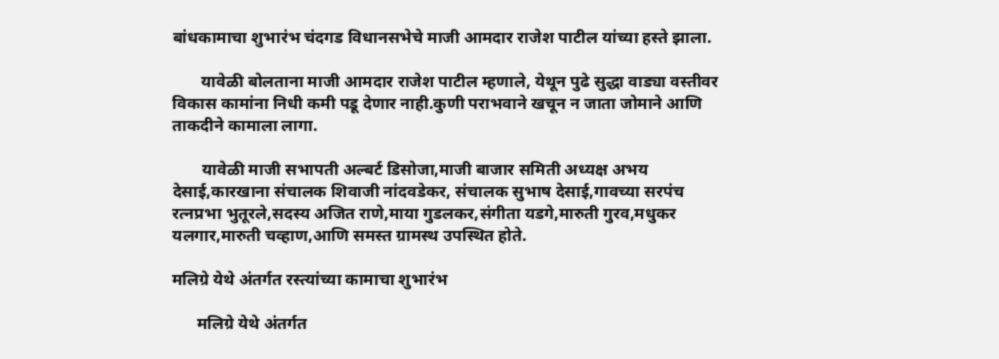बांधकामाचा शुभारंभ चंदगड विधानसभेचे माजी आमदार राजेश पाटील यांच्या हस्ते झाला.

       यावेळी बोलताना माजी आमदार राजेश पाटील म्हणाले, येथून पुढे सुद्धा वाड्या वस्तीवर विकास कामांना निधी कमी पडू देणार नाही.कुणी पराभवाने खचून न जाता जोमाने आणि ताकदीने कामाला लागा.

       यावेळी माजी सभापती अल्बर्ट डिसोजा,माजी बाजार समिती अध्यक्ष अभय देसाई,कारखाना संचालक शिवाजी नांदवडेकर, संचालक सुभाष देसाई,गावच्या सरपंच रत्नप्रभा भुतूरले,सदस्य अजित राणे,माया गुडलकर,संगीता यडगे,मारुती गुरव,मधुकर यलगार,मारुती चव्हाण,आणि समस्त ग्रामस्थ उपस्थित होते.

मलिग्रे येथे अंतर्गत रस्त्यांच्या कामाचा शुभारंभ

      मलिग्रे येथे अंतर्गत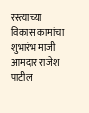रस्त्याच्या विकास कामांचा शुभारंभ माजी आमदार राजेश  पाटील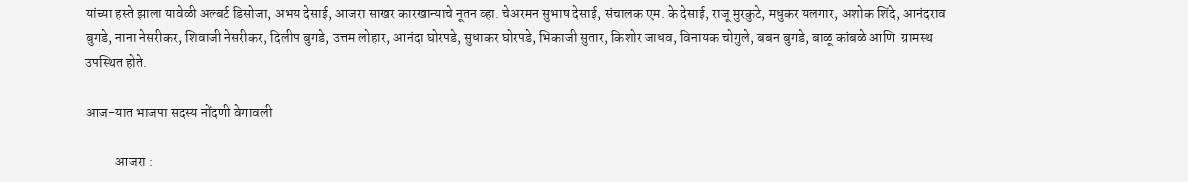यांच्या हस्ते झाला यावेळी अल्बर्ट डिसोजा, अभय देसाई, आजरा साखर कारखान्याचे नूतन व्हा. चेअरमन सुभाष देसाई, संचालक एम. के देसाई, राजू मुरकुटे, मधुकर यलगार, अशोक शिंदे, आनंदराव बुगडे, नाना नेसरीकर, शिवाजी नेसरीकर, दिलीप बुगडे, उत्तम लोहार, आनंदा घोरपडे, सुधाकर घोरपडे, भिकाजी सुतार, किशोर जाधव, विनायक चोगुले, बबन बुगडे, बाळू कांबळे आणि  ग्रामस्थ  उपस्थित होते.

आज-यात भाजपा सदस्य नोंदणी वेगावली

           आजरा :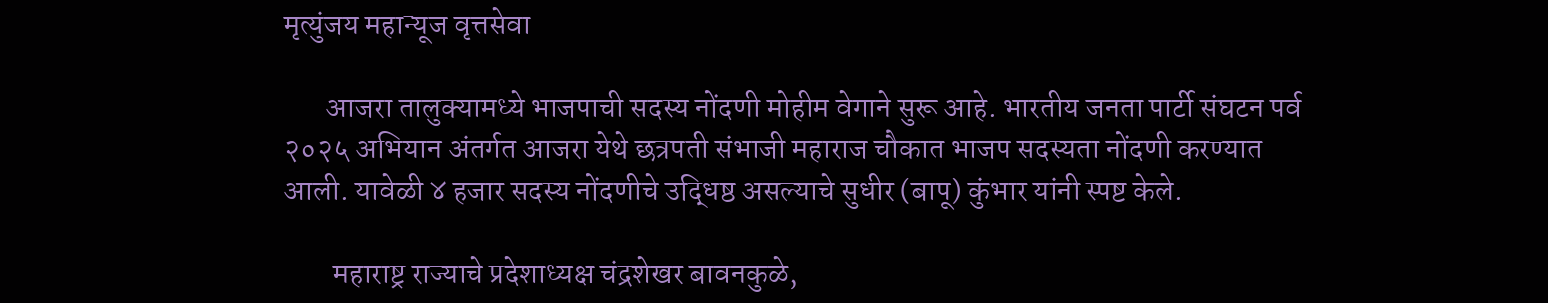मृत्युंजय महान्यूज वृत्तसेवा

       आजरा तालुक्यामध्ये भाजपाची सदस्य नोंदणी मोहीम वेगाने सुरू आहे. भारतीय जनता पार्टी संघटन पर्व २०२५ अभियान अंतर्गत आजरा येथे छत्रपती संभाजी महाराज चौकात भाजप सदस्यता नोंदणी करण्यात आली. यावेळी ४ हजार सदस्य नोंदणीचे उद्धिष्ठ असल्याचे सुधीर (बापू) कुंभार यांनी स्पष्ट केले.

        महाराष्ट्र राज्याचे प्रदेशाध्यक्ष चंद्रशेखर बावनकुळे,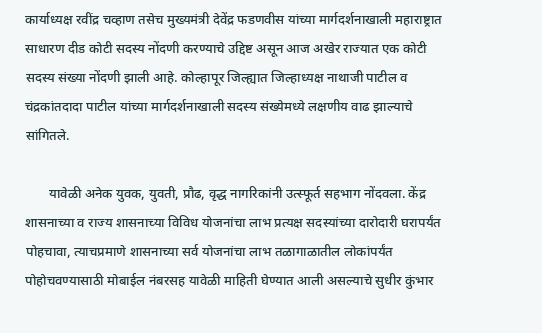कार्याध्यक्ष रवींद्र चव्हाण तसेच मुख्यमंत्री देवेंद्र फडणवीस यांच्या मार्गदर्शनाखाली महाराष्ट्रात साधारण दीड कोटी सदस्य नोंदणी करण्याचे उद्दिष्ट असून आज अखेर राज्यात एक कोटी सदस्य संख्या नोंदणी झाली आहे. कोल्हापूर जिल्ह्यात जिल्हाध्यक्ष नाथाजी पाटील व चंद्रकांतदादा पाटील यांच्या मार्गदर्शनाखाली सदस्य संख्येमध्ये लक्षणीय वाढ झाल्याचे सांगितले.

       यावेळी अनेक युवक, युवती, प्रौढ, वृद्ध नागरिकांनी उत्स्फूर्त सहभाग नोंदवला. केंद्र शासनाच्या व राज्य शासनाच्या विविध योजनांचा लाभ प्रत्यक्ष सदस्यांच्या दारोदारी घरापर्यंत पोहचावा, त्याचप्रमाणे शासनाच्या सर्व योजनांचा लाभ तळागाळातील लोकांपर्यंत पोहोचवण्यासाठी मोबाईल नंबरसह यावेळी माहिती घेण्यात आली असल्याचे सुधीर कुंभार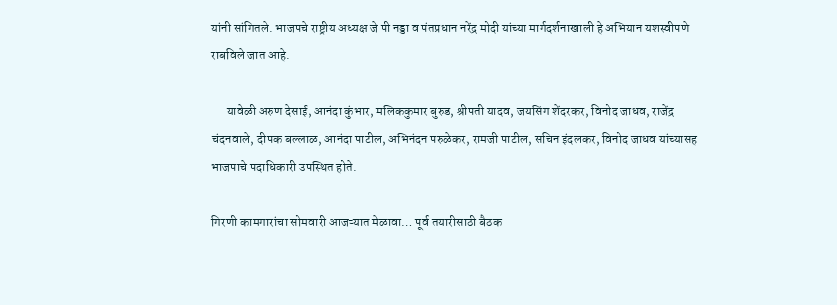यांनी सांगितले. भाजपचे राष्ट्रीय अध्यक्ष जे पी नड्डा व पंतप्रधान नरेंद्र मोदी यांच्या मार्गदर्शनाखाली हे अभियान यशस्वीपणे राबविले जात आहे.

      यावेळी अरुण देसाई, आनंदा कुंभार, मलिककुमार बुरुड, श्रीपती यादव, जयसिंग शेंदरकर, विनोद जाधव, राजेंद्र चंदनवाले, दीपक बल्लाळ, आनंदा पाटील, अभिनंदन परुळेकर, रामजी पाटील, सचिन इंदलकर, विनोद जाधव यांच्यासह भाजपाचे पदाधिकारी उपस्थित होते.

गिरणी कामगारांचा सोमवारी आजऱ्यात मेळावा… पूर्व तयारीसाठी बैठक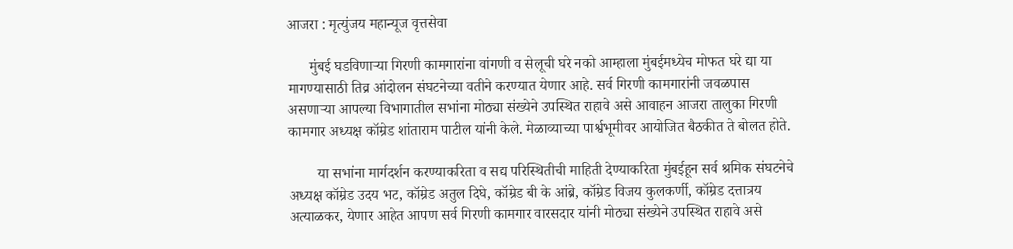आजरा : मृत्युंजय महान्यूज वृत्तसेवा

      मुंबई घडविणाऱ्या गिरणी कामगारांना वांगणी व सेलूची घरे नको आम्हाला मुंबईमध्येच मोफत घरे द्या या मागण्यासाठी तिव्र आंदोलन संघटनेच्या वतीने करण्यात येणार आहे. सर्व गिरणी कामगारांनी जवळपास असणाऱ्या आपल्या विभागातील सभांना मोठ्या संख्येने उपस्थित राहावे असे आवाहन आजरा तालुका गिरणी कामगार अध्यक्ष कॉम्रेड शांताराम पाटील यांनी केले. मेळाव्याच्या पार्श्वभूमीवर आयोजित बैठकीत ते बोलत होते.

        या सभांना मार्गदर्शन करण्याकरिता व सद्य परिस्थितीची माहिती देण्याकरिता मुंबईहून सर्व श्रमिक संघटनेचे अध्यक्ष कॉम्रेड उदय भट, कॉम्रेड अतुल दिघे, कॉम्रेड बी के आंब्रे, कॉम्रेड विजय कुलकर्णी, कॉम्रेड दत्तात्रय अत्याळकर, येणार आहेत आपण सर्व गिरणी कामगार वारसदार यांनी मोठ्या संख्येने उपस्थित राहावे असे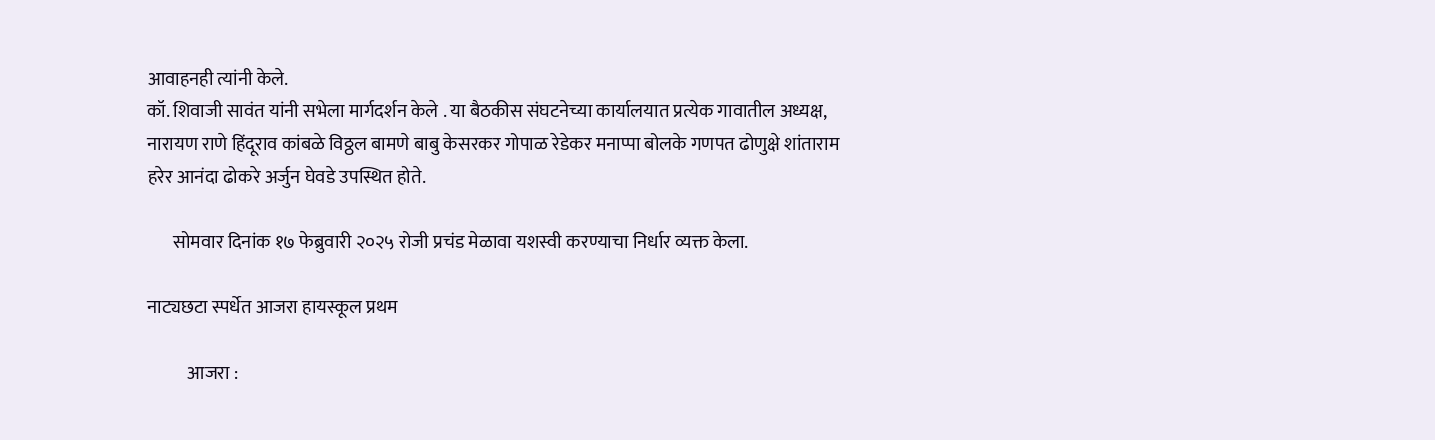आवाहनही त्यांनी केले.
कॉ. शिवाजी सावंत यांनी सभेला मार्गदर्शन केले . या बैठकीस संघटनेच्या कार्यालयात प्रत्येक गावातील अध्यक्ष, नारायण राणे हिंदूराव कांबळे विठ्ठल बामणे बाबु केसरकर गोपाळ रेडेकर मनाप्पा बोलके गणपत ढोणुक्षे शांताराम हरेर आनंदा ढोकरे अर्जुन घेवडे उपस्थित होते.

       सोमवार दिनांक १७ फेब्रुवारी २०२५ रोजी प्रचंड मेळावा यशस्वी करण्याचा निर्धार व्यक्त केला.

नाट्यछटा स्पर्धेत आजरा हायस्कूल प्रथम

           आजरा :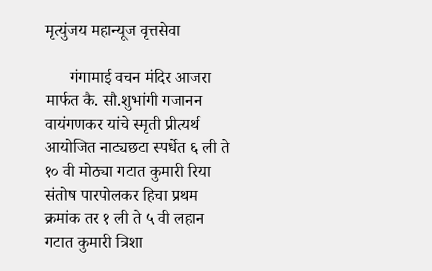मृत्युंजय महान्यूज वृत्तसेवा

      गंगामाई वचन मंदिर आजरा मार्फत कै. सौ.शुभांगी गजानन वायंगणकर यांचे स्मृती प्रीत्यर्थ आयोजित नाट्यछटा स्पर्धेत ६ ली ते १० वी मोठ्या गटात कुमारी रिया संतोष पारपोलकर हिचा प्रथम क्रमांक तर १ ली ते ५ वी लहान गटात कुमारी त्रिशा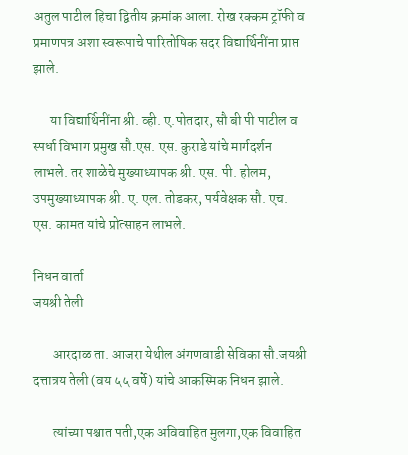अतुल पाटील हिचा द्वितीय क्रमांक आला. रोख रक्कम ट्रॉफी व प्रमाणपत्र अशा स्वरूपाचे पारितोषिक सदर विद्यार्थिनींना प्राप्त झाले.

      या विद्यार्थिनींना श्री. व्ही. ए.पोतदार, सौ बी पी पाटील व स्पर्धा विभाग प्रमुख सौ.एस. एस. कुराडे यांचे मार्गदर्शन लाभले. तर शाळेचे मुख्याध्यापक श्री. एस. पी. होलम, उपमुख्याध्यापक श्री. ए. एल. तोडकर, पर्यवेक्षक सौ. एच. एस. कामत यांचे प्रोत्साहन लाभले.

निधन वार्ता
जयश्री तेली

       आरदाळ ता. आजरा येथील अंगणवाडी सेविका सौ.जयश्री दत्तात्रय तेली (वय ५५ वर्षे) यांचे आकस्मिक निधन झाले.

       त्यांच्या पश्चात पती,एक अविवाहित मुलगा,एक विवाहित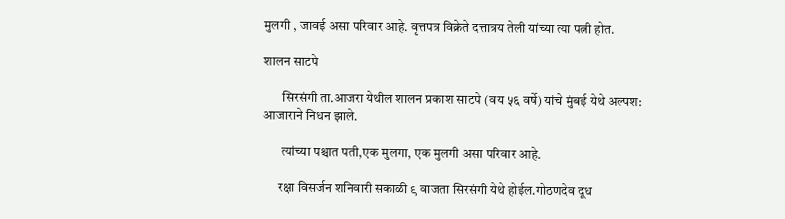मुलगी , जावई असा परिवार आहे. वृत्तपत्र विक्रेते दत्तात्रय तेली यांच्या त्या पत्नी होत.

शालन साटपे

       सिरसंगी ता.आजरा येथील शालन प्रकाश साटपे (वय ५६ वर्षे) यांचे मुंबई येथे अल्पश: आजाराने निधन झाले.

       त्यांच्या पश्चात पती,एक मुलगा, एक मुलगी असा परिवार आहे.

      रक्षा विसर्जन शनिवारी सकाळी ९ वाजता सिरसंगी येथे होईल.गोठणदेव दूध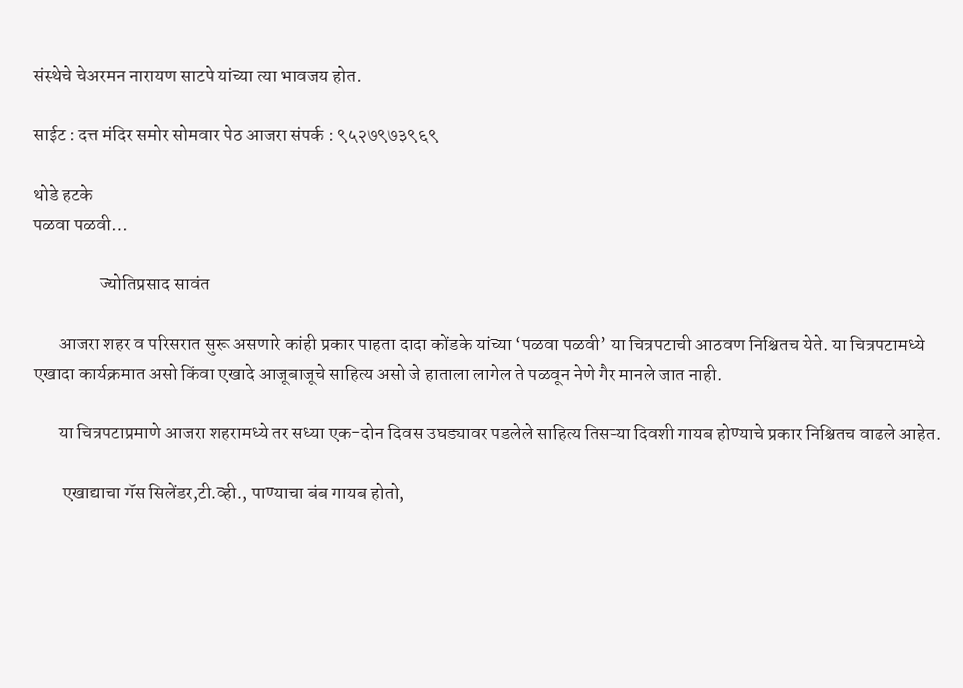संस्थेचे चेअरमन नारायण साटपे यांच्या त्या भावजय होत.

साईट : दत्त मंदिर समोर सोमवार पेठ आजरा संपर्क : ९५२७९७३९६९

थोडे हटके
पळवा पळवी…

                  ज्योतिप्रसाद सावंत

       आजरा शहर व परिसरात सुरू असणारे कांही प्रकार पाहता दादा कोंडके यांच्या ‘पळवा पळवी’ या चित्रपटाची आठवण निश्चितच येते. या चित्रपटामध्ये एखादा कार्यक्रमात असो किंवा एखादे आजूबाजूचे साहित्य असो जे हाताला लागेल ते पळवून नेणे गैर मानले जात नाही.

       या चित्रपटाप्रमाणे आजरा शहरामध्ये तर सध्या एक-दोन दिवस उघड्यावर पडलेले साहित्य तिसऱ्या दिवशी गायब होण्याचे प्रकार निश्चितच वाढले आहेत.

        एखाद्याचा गॅस सिलेंडर,टी.व्ही., पाण्याचा बंब गायब होतो,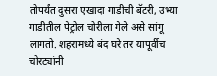तोपर्यंत दुसरा एखादा गाडीची बॅटरी, उभ्या गाडीतील पेट्रोल चोरीला गेले असे सांगू लागतो. शहरामध्ये बंद घरे तर यापूर्वीच चोरट्यांनी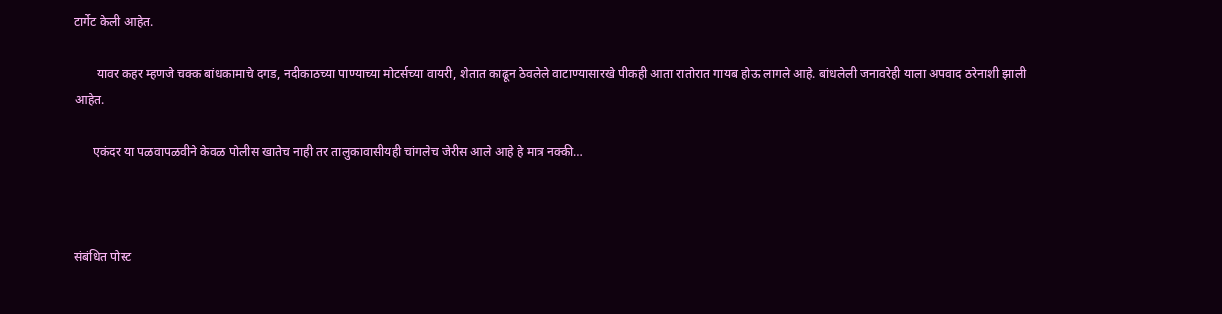टार्गेट केली आहेत.

       यावर कहर म्हणजे चक्क बांधकामाचे दगड, नदीकाठच्या पाण्याच्या मोटर्सच्या वायरी, शेतात काढून ठेवलेले वाटाण्यासारखे पीकही आता रातोरात गायब होऊ लागले आहे. बांधलेली जनावरेही याला अपवाद ठरेनाशी झाली आहेत.

      एकंदर या पळवापळवीने केवळ पोलीस खातेच नाही तर तालुकावासीयही चांगलेच जेरीस आले आहे हे मात्र नक्की…



संबंधित पोस्ट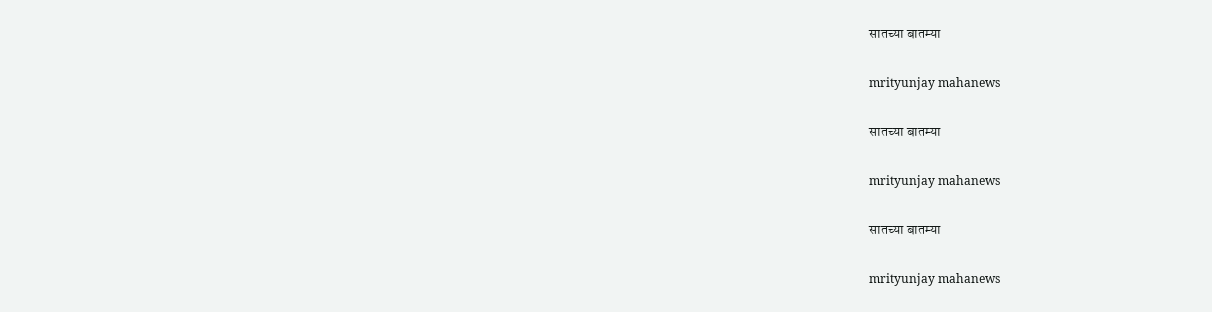सातच्या बातम्या

mrityunjay mahanews

सातच्या बातम्या

mrityunjay mahanews

सातच्या बातम्या

mrityunjay mahanews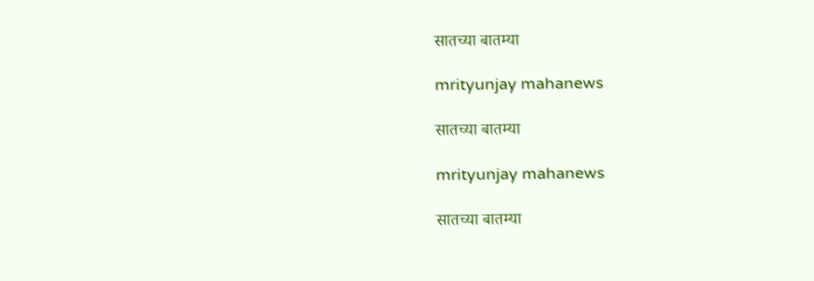सातच्या बातम्या

mrityunjay mahanews

सातच्या बातम्या

mrityunjay mahanews

सातच्या बातम्या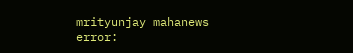mrityunjay mahanews
error: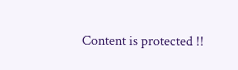Content is protected !!